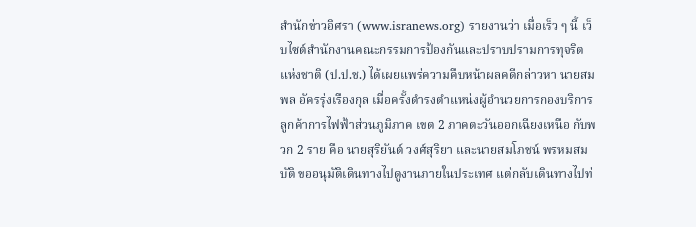สำนักข่าวอิศรา (www.isranews.org) รายงานว่า เมื่อเร็ว ๆ นี้ เว็บไซต์สำนักงานคณะกรรมการป้องกันและปราบปรามการทุจริตแห่งชาติ (ป.ป.ช.) ได้เผยแพร่ความคืบหน้าผลคดีกล่าวหา นายสมพล อัครรุ่งเรืองกุล เมื่อครั้งดำรงตำแหน่งผู้อำนวยการกองบริการลูกค้าการไฟฟ้าส่วนภูมิภาค เขต 2 ภาคตะวันออกเฉียงเหนือ กับพวก 2 ราย คือ นายสุริยันต์ วงศ์สุริยา และนายสมโภชน์ พรหมสมบัติ ขออนุมัติเดินทางไปดูงานภายในประเทศ แต่กลับเดินทางไปท่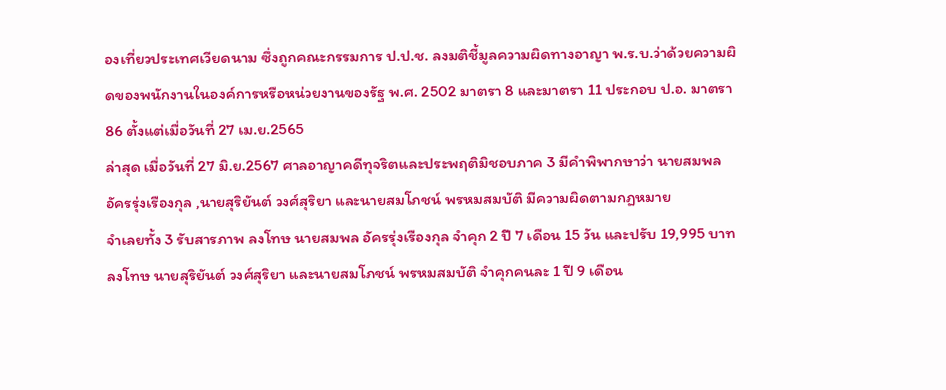องเที่ยวประเทศเวียดนาม ซึ่งถูกคณะกรรมการ ป.ป.ช. ลงมติชี้มูลความผิดทางอาญา พ.ร.บ.ว่าด้วยความผิดของพนักงานในองค์การหรือหน่วยงานของรัฐ พ.ศ. 2502 มาตรา 8 และมาตรา 11 ประกอบ ป.อ. มาตรา 86 ตั้งแต่เมื่อวันที่ 27 เม.ย.2565
ล่าสุด เมื่อวันที่ 27 มิ.ย.2567 ศาลอาญาคดีทุจริตและประพฤติมิชอบภาค 3 มีคำพิพากษาว่า นายสมพล อัครรุ่งเรืองกุล ,นายสุริยันต์ วงศ์สุริยา และนายสมโภชน์ พรหมสมบัติ มีความผิดตามกฏหมาย
จำเลยทั้ง 3 รับสารภาพ ลงโทษ นายสมพล อัครรุ่งเรืองกุล จำคุก 2 ปี 7 เดือน 15 วัน และปรับ 19,995 บาท
ลงโทษ นายสุริยันต์ วงศ์สุริยา และนายสมโภชน์ พรหมสมบัติ จำคุกคนละ 1 ปี 9 เดือน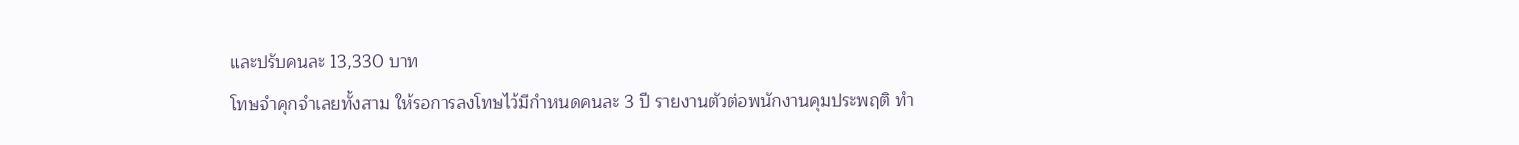และปรับคนละ 13,330 บาท
โทษจำคุกจำเลยทั้งสาม ให้รอการลงโทษไว้มีกำหนดคนละ 3 ปี รายงานตัวต่อพนักงานคุมประพฤติ ทำ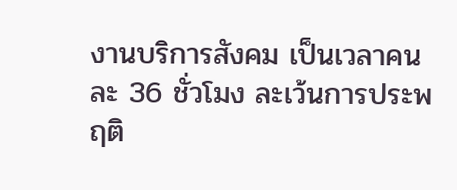งานบริการสังคม เป็นเวลาคนละ 36 ชั่วโมง ละเว้นการประพฤติ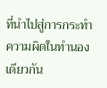ที่นำไปสู่การกระทำความผิดในทำนองเดียวกัน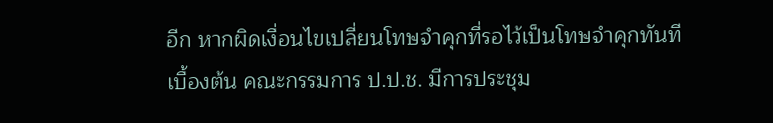อีก หากผิดเงื่อนไขเปลี่ยนโทษจำคุกที่รอไว้เป็นโทษจำคุกทันที
เบื้องต้น คณะกรรมการ ป.ป.ช. มีการประชุม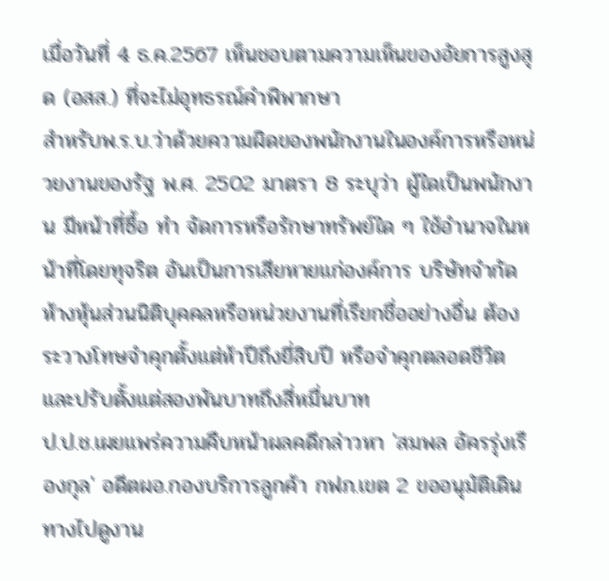เมื่อวันที่ 4 ธ.ค.2567 เห็นชอบตามความเห็นของอัยการสูงสุด (อสส.) ที่จะไม่อุทธรณ์คำพิพากษา
สำหรับพ.ร.บ.ว่าด้วยความผิดของพนักงานในองค์การหรือหน่วยงานของรัฐ พ.ศ. 2502 มาตรา 8 ระบุว่า ผู้ใดเป็นพนักงาน มีหน้าที่ซื้อ ทำ จัดการหรือรักษาทรัพย์ใด ๆ ใช้อำนาจในหน้าที่โดยทุจริต อันเป็นการเสียหายแก่องค์การ บริษัทจำกัดห้างหุ้นส่วนนิติบุคคลหรือหน่วยงานที่เรียกชื่ออย่างอื่น ต้องระวางโทษจำคุกตั้งแต่ห้าปีถึงยี่สิบปี หรือจำคุกตลอดชีวิต และปรับตั้งแต่สองพันบาทถึงสี่หมื่นบาท
ป.ป.ช.เผยแพร่ความคืบหน้าผลคดีกล่าวหา 'สมพล อัครรุ่งเรืองกุล' อดีตผอ.กองบริการลูกค้า กฟภ.เขต 2 ขออนุมัติเดินทางไปดูงาน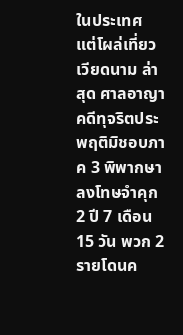ในประเทศ แต่โผล่เที่ยวเวียดนาม ล่าสุด ศาลอาญาคดีทุจริตประพฤติมิชอบภาค 3 พิพากษาลงโทษจำคุก 2 ปี 7 เดือน 15 วัน พวก 2 รายโดนค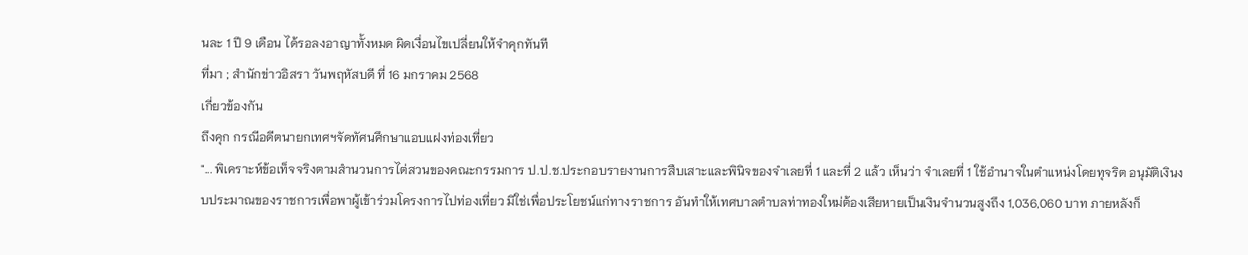นละ 1 ปี 9 เดือน ได้รอลงอาญาทั้งหมด ผิดเงื่อนไขเปลี่ยนให้จำคุกทันที
ที่มา ; สำนักข่าวอิสรา วันพฤหัสบดี ที่ 16 มกราคม 2568
เกี่ยวข้องกัน
ถึงคุก กรณีอดีตนายกเทศฯจัดทัศนศึกษาแอบแฝงท่องเที่ยว
"... พิเคราะห์ข้อเท็จจริงตามสำนวนการไต่สวนของคณะกรรมการ ป.ป.ช.ประกอบรายงานการสืบเสาะและพินิจของจำเลยที่ 1 และที่ 2 แล้ว เห็นว่า จำเลยที่ 1 ใช้อำนาจในตำแหน่งโดยทุจริต อนุมัติเงินงบประมาณของราชการเพื่อพาผู้เข้าร่วมโครงการไปท่องเที่ยว มิใช่เพื่อประโยชน์แก่ทางราชการ อันทำให้เทศบาลตำบลท่าทองใหม่ต้องเสียหายเป็นเงินจำนวนสูงถึง 1,036,060 บาท ภายหลังก็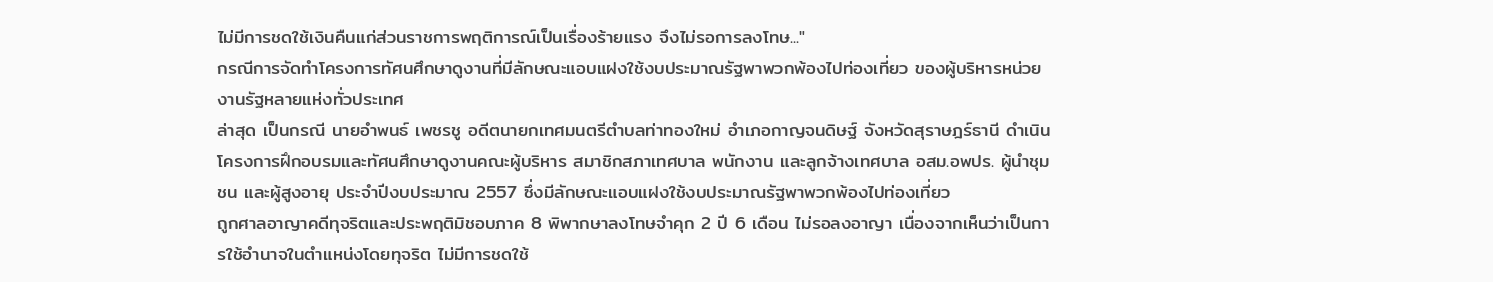ไม่มีการชดใช้เงินคืนแก่ส่วนราชการพฤติการณ์เป็นเรื่องร้ายแรง จึงไม่รอการลงโทษ..."
กรณีการจัดทำโครงการทัศนศึกษาดูงานที่มีลักษณะแอบแฝงใช้งบประมาณรัฐพาพวกพ้องไปท่องเที่ยว ของผู้บริหารหน่วยงานรัฐหลายแห่งทั่วประเทศ
ล่าสุด เป็นกรณี นายอำพนธ์ เพชรชู อดีตนายกเทศมนตรีตำบลท่าทองใหม่ อำเภอกาญจนดิษฐ์ จังหวัดสุราษฎร์ธานี ดำเนินโครงการฝึกอบรมและทัศนศึกษาดูงานคณะผู้บริหาร สมาชิกสภาเทศบาล พนักงาน และลูกจ้างเทศบาล อสม.อพปร. ผู้นำชุมชน และผู้สูงอายุ ประจำปีงบประมาณ 2557 ซึ่งมีลักษณะแอบแฝงใช้งบประมาณรัฐพาพวกพ้องไปท่องเที่ยว
ถูกศาลอาญาคดีทุจริตและประพฤติมิชอบภาค 8 พิพากษาลงโทษจำคุก 2 ปี 6 เดือน ไม่รอลงอาญา เนื่องจากเห็นว่าเป็นการใช้อำนาจในตำแหน่งโดยทุจริต ไม่มีการชดใช้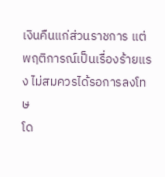เงินคืนแก่ส่วนราชการ แต่พฤติการณ์เป็นเรื่องร้ายแรง ไม่สมควรได้รอการลงโทษ
โด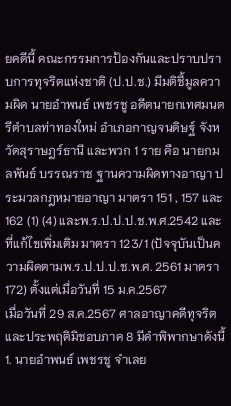ยคดีนี้ คณะกรรมการป้องกันและปราบปราบการทุจริตแห่งชาติ (ป.ป.ช.) มีมติชี้มูลความผิด นายอำพนธ์ เพชรชู อดีตนายกเทศมนตรีตำบลท่าทองใหม่ อำเภอกาญจนดิษฐ์ จังหวัดสุราษฎร์ธานี และพวก 1 ราย คือ นายกมลพันธ์ บรรณราช ฐานความผิดทางอาญา ประมวลกฎหมายอาญา มาตรา 151 , 157 และ 162 (1) (4) และพ.ร.ป.ป.ป.ช.พ.ศ.2542 และที่แก้ไขเพิ่มเติม มาตรา 123/1 (ปัจจุบันเป็นความผิดตามพ.ร.ป.ป.ป.ช.พ.ศ. 2561 มาตรา 172) ตั้งแต่เมื่อวันที่ 15 ม.ค.2567
เมื่อวันที่ 29 ส.ค.2567 ศาลอาญาคดีทุจริตและประพฤติมิชอบภาค 8 มีคำพิพากษาดังนี้
1. นายอำพนธ์ เพชรชู จำเลย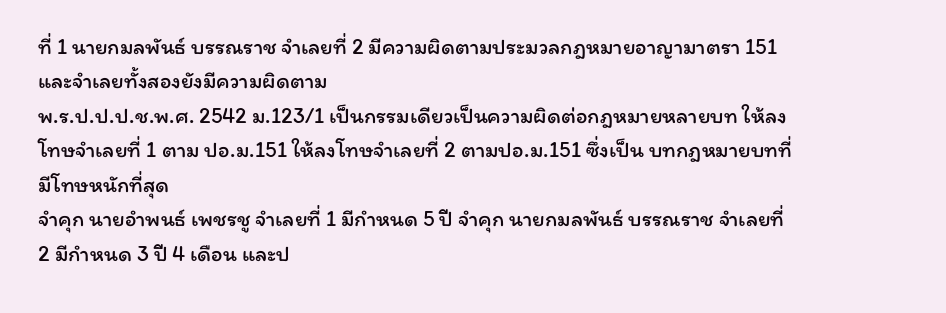ที่ 1 นายกมลพันธ์ บรรณราช จำเลยที่ 2 มีความผิดตามประมวลกฎหมายอาญามาตรา 151 และจำเลยทั้งสองยังมีความผิดตาม
พ.ร.ป.ป.ป.ช.พ.ศ. 2542 ม.123/1 เป็นกรรมเดียวเป็นความผิดต่อกฎหมายหลายบท ให้ลงโทษจำเลยที่ 1 ตาม ปอ.ม.151 ให้ลงโทษจำเลยที่ 2 ตามปอ.ม.151 ซึ่งเป็น บทกฎหมายบทที่มีโทษหนักที่สุด
จำคุก นายอำพนธ์ เพชรชู จำเลยที่ 1 มีกำหนด 5 ปี จำคุก นายกมลพันธ์ บรรณราช จำเลยที่ 2 มีกำหนด 3 ปี 4 เดือน และป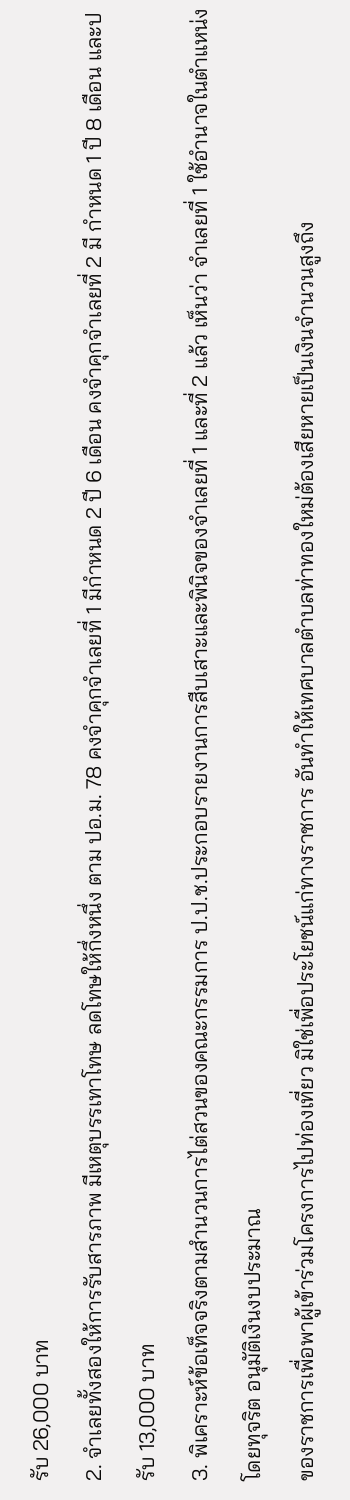รับ 26,000 บาท
2. จำเลยทั้งสองให้การรับสารภาพ มีเหตุบรรเทาโทษ ลดโทษให้กึ่งหนึ่ง ตาม ปอ.ม. 78 คงจำคุกจำเลยที่ 1 มีกำหนด 2 ปี 6 เดือน คงจำคุกจำเลยที่ 2 มี กำหนด 1 ปี 8 เดือน และปรับ 13,000 บาท
3. พิเคราะห์ข้อเท็จจริงตามสำนวนการไต่สวนของคณะกรรมการ ป.ป.ช.ประกอบรายงานการสืบเสาะและพินิจของจำเลยที่ 1 และที่ 2 แล้ว เห็นว่า จำเลยที่ 1 ใช้อำนาจในตำแหน่งโดยทุจริต อนุมัติเงินงบประมาณ
ของราชการเพื่อพาผู้เข้าร่วมโครงการไปท่องเที่ยว มิใช่เพื่อประโยชน์แก่ทางราชการ อันทำให้เทศบาลตำบลท่าทองใหม่ต้องเสียหายเป็นเงินจำนวนสูงถึง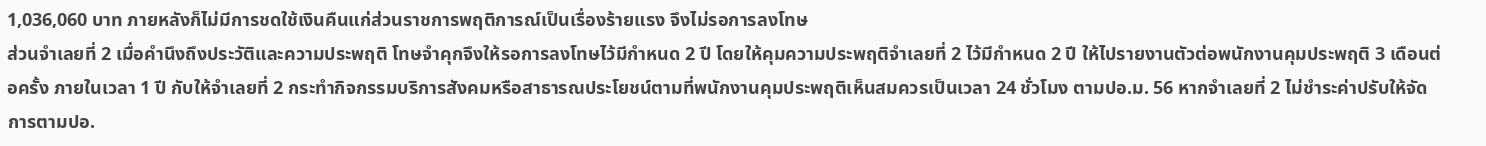1,036,060 บาท ภายหลังก็ไม่มีการชดใช้เงินคืนแก่ส่วนราชการพฤติการณ์เป็นเรื่องร้ายแรง จึงไม่รอการลงโทษ
ส่วนจำเลยที่ 2 เมื่อคำนึงถึงประวัติและความประพฤติ โทษจำคุกจึงให้รอการลงโทษไว้มีกำหนด 2 ปี โดยให้คุมความประพฤติจำเลยที่ 2 ไว้มีกำหนด 2 ปี ให้ไปรายงานตัวต่อพนักงานคุมประพฤติ 3 เดือนต่อครั้ง ภายในเวลา 1 ปี กับให้จำเลยที่ 2 กระทำกิจกรรมบริการสังคมหรือสาธารณประโยชน์ตามที่พนักงานคุมประพฤติเห็นสมควรเป็นเวลา 24 ชั่วโมง ตามปอ.ม. 56 หากจำเลยที่ 2 ไม่ชำระค่าปรับให้จัดการตามปอ.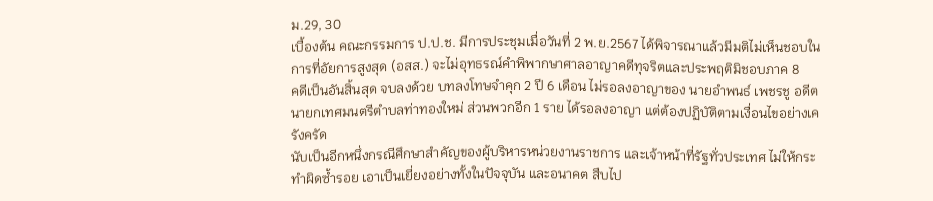ม.29, 30
เบื้องต้น คณะกรรมการ ป.ป.ช. มีการประชุมเมื่อวันที่ 2 พ.ย.2567 ได้พิจารณาแล้วมีมติไม่เห็นชอบในการที่อัยการสูงสุด (อสส.) จะไม่อุทธรณ์คำพิพากษาศาลอาญาคดีทุจริตและประพฤติมิชอบภาค 8
คดีเป็นอันสิ้นสุด จบลงด้วย บทลงโทษจำคุก 2 ปี 6 เดือน ไม่รอลงอาญาของ นายอำพนธ์ เพชรชู อดีตนายกเทศมนตรีตำบลท่าทองใหม่ ส่วนพวกอีก 1 ราย ได้รอลงอาญา แต่ต้องปฏิบัติตามเงื่อนไขอย่างเครังครัด
นับเป็นอีกหนึ่งกรณีศึกษาสำคัญของผู้บริหารหน่วยงานราชการ และเจ้าหน้าที่รัฐทั่วประเทศ ไม่ให้กระทำผิดซ้ำรอย เอาเป็นเยี่ยงอย่างทั้งในปัจจุบัน และอนาคต สืบไป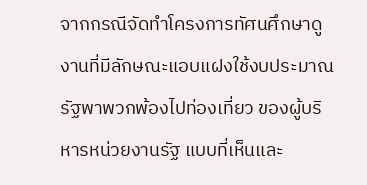จากกรณีจัดทำโครงการทัศนศึกษาดูงานที่มีลักษณะแอบแฝงใช้งบประมาณรัฐพาพวกพ้องไปท่องเที่ยว ของผู้บริหารหน่วยงานรัฐ แบบที่เห็นและ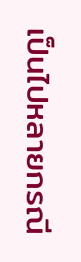เป็นไปหลายกรณี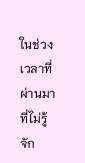ในช่วงเวลาที่ผ่านมา
ที่ไม่รู้จัก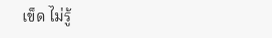เข็ด ไม่รู้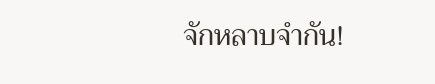จักหลาบจำกัน!